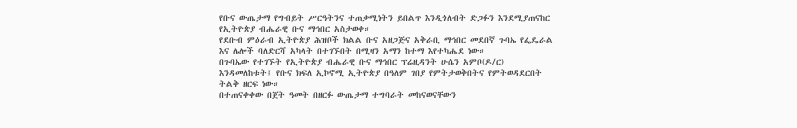የቡና ውጤታማ የግብይት ሥርዓትንና ተጠቃሚነትን ይበልጥ እንዲጎለብት ድጋፉን እንደሚያጠናከር የኢትዮጵያ ብሔራዊ ቡና ማኅበር አስታወቀ።
የደቡብ ምዕራብ ኢትዮጵያ ሕዝቦች ክልል ቡና አዘጋጅና አቅራቢ ማኅበር መደበኛ ጉባኤ የፌዴራል እና ሌሎች ባለድርሻ አካላት በተገኙበት በሚዛን አማን ከተማ እየተካሔደ ነው።
በጉባኤው የተገኙት የኢትዮጵያ ብሔራዊ ቡና ማኅበር ፕሬዚዳንት ሁሴን አምቦ(ዶ/ር) እንዳመለከቱት፤ የቡና ክፍለ ኢኮኖሚ ኢትዮጵያ በዓለም ገበያ የምትታወቅበትና የምትወዳደርበት ትልቅ ዘርፍ ነው።
በተጠናቀቀው በጀት ዓመት በዘርፉ ውጤታማ ተግባራት መከናወናቸውን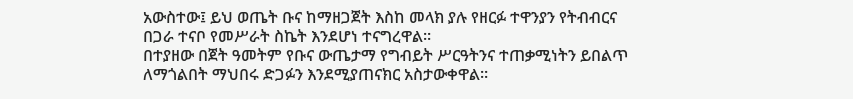አውስተው፤ ይህ ወጤት ቡና ከማዘጋጀት እስከ መላክ ያሉ የዘርፉ ተዋንያን የትብብርና በጋራ ተናቦ የመሥራት ስኬት እንደሆነ ተናግረዋል።
በተያዘው በጀት ዓመትም የቡና ውጤታማ የግብይት ሥርዓትንና ተጠቃሚነትን ይበልጥ ለማጎልበት ማህበሩ ድጋፉን እንደሚያጠናክር አስታውቀዋል።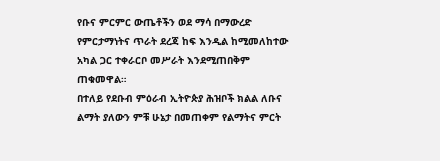የቡና ምርምር ውጤቶችን ወደ ማሳ በማውረድ የምርታማነትና ጥራት ደረጃ ከፍ እንዲል ከሚመለከተው አካል ጋር ተቀራርቦ መሥራት እንደሚጠበቅም ጠቁመዋል።
በተለይ የደቡብ ምዕራብ ኢትዮጵያ ሕዝቦች ክልል ለቡና ልማት ያለውን ምቹ ሁኔታ በመጠቀም የልማትና ምርት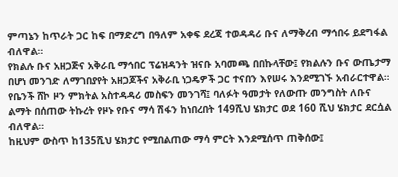ምጣኔን ከጥራት ጋር ከፍ በማድረግ በዓለም አቀፍ ደረጃ ተወዳዳሪ ቡና ለማቅረብ ማኅበሩ ይደግፋል ብለዋል።
የክልሉ ቡና አዘጋጅና አቅራቢ ማኅበር ፕሬዝዳንት ዝናቡ አባመጫ በበኩላቸው፤ የክልሉን ቡና ውጤታማ በሆነ መንገድ ለማገበያየት አዘጋጆችና አቅራቢ ነጋዴዎች ጋር ተናበን እየሠሩ እንደሚገኙ አብራርተዋል።
የቤንች ሸኮ ዞን ምክትል አስተዳዳሪ መስፍን መንገሻ፤ ባለፉት ዓመታት የለውጡ መንግስት ለቡና ልማት በሰጠው ትኩረት የዞኑ የቡና ማሳ ሽፋን ከነበረበት 149ሺህ ሄክታር ወደ 160 ሺህ ሄክታር ደርሷል ብለዋል።
ከዚህም ውስጥ ከ135ሺህ ሄክታር የሚበልጠው ማሳ ምርት እንደሚሰጥ ጠቅሰው፤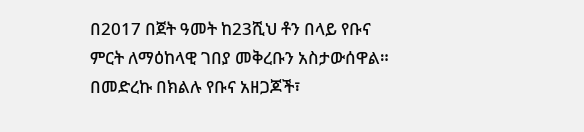በ2017 በጀት ዓመት ከ23ሺህ ቶን በላይ የቡና ምርት ለማዕከላዊ ገበያ መቅረቡን አስታውሰዋል።
በመድረኩ በክልሉ የቡና አዘጋጆች፣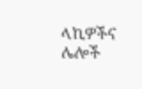ላኪዎችና ሌሎች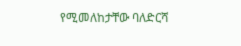የሚመለከታቸው ባለድርሻ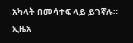አካላት በመሳተፍ ላይ ይገኛሉ።
ኢዜአ